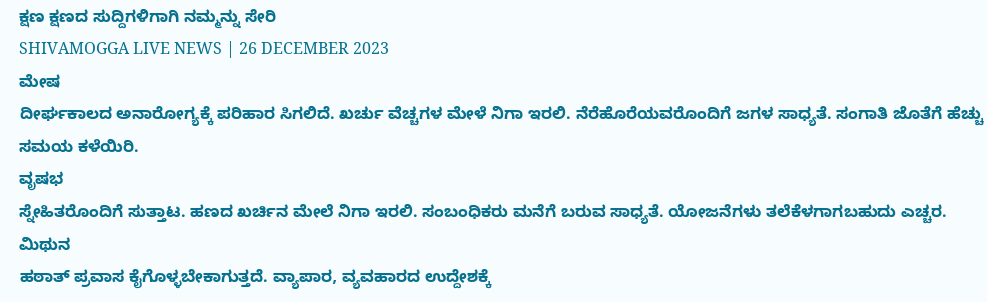ಕ್ಷಣ ಕ್ಷಣದ ಸುದ್ದಿಗಳಿಗಾಗಿ ನಮ್ಮನ್ನು ಸೇರಿ
SHIVAMOGGA LIVE NEWS | 26 DECEMBER 2023
ಮೇಷ
ದೀರ್ಘಕಾಲದ ಅನಾರೋಗ್ಯಕ್ಕೆ ಪರಿಹಾರ ಸಿಗಲಿದೆ. ಖರ್ಚು ವೆಚ್ಚಗಳ ಮೇಳೆ ನಿಗಾ ಇರಲಿ. ನೆರೆಹೊರೆಯವರೊಂದಿಗೆ ಜಗಳ ಸಾಧ್ಯತೆ. ಸಂಗಾತಿ ಜೊತೆಗೆ ಹೆಚ್ಚು ಸಮಯ ಕಳೆಯಿರಿ.
ವೃಷಭ
ಸ್ನೇಹಿತರೊಂದಿಗೆ ಸುತ್ತಾಟ. ಹಣದ ಖರ್ಚಿನ ಮೇಲೆ ನಿಗಾ ಇರಲಿ. ಸಂಬಂಧಿಕರು ಮನೆಗೆ ಬರುವ ಸಾಧ್ಯತೆ. ಯೋಜನೆಗಳು ತಲೆಕೆಳಗಾಗಬಹುದು ಎಚ್ಚರ.
ಮಿಥುನ
ಹಠಾತ್ ಪ್ರವಾಸ ಕೈಗೊಳ್ಳಬೇಕಾಗುತ್ತದೆ. ವ್ಯಾಪಾರ, ವ್ಯವಹಾರದ ಉದ್ದೇಶಕ್ಕೆ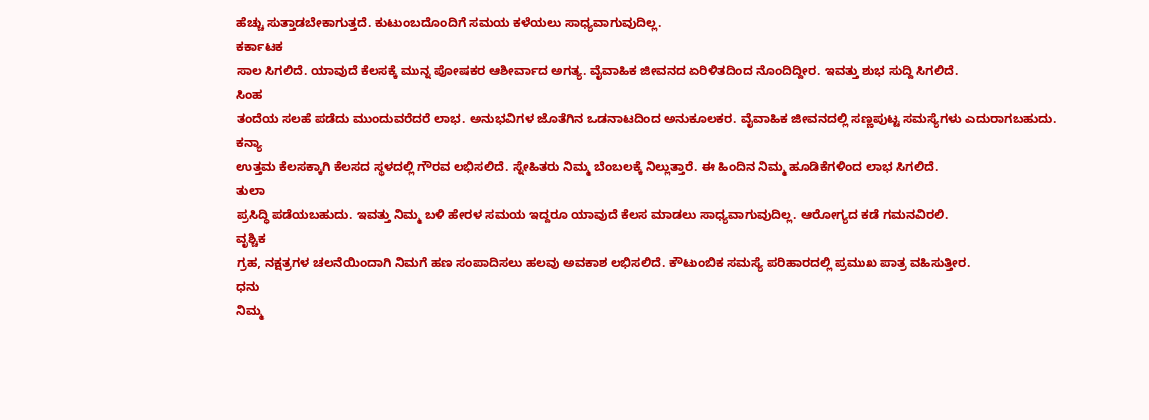ಹೆಚ್ಚು ಸುತ್ತಾಡಬೇಕಾಗುತ್ತದೆ. ಕುಟುಂಬದೊಂದಿಗೆ ಸಮಯ ಕಳೆಯಲು ಸಾಧ್ಯವಾಗುವುದಿಲ್ಲ.
ಕರ್ಕಾಟಕ
ಸಾಲ ಸಿಗಲಿದೆ. ಯಾವುದೆ ಕೆಲಸಕ್ಕೆ ಮುನ್ನ ಪೋಷಕರ ಆಶೀರ್ವಾದ ಅಗತ್ಯ. ವೈವಾಹಿಕ ಜೀವನದ ಏರಿಳಿತದಿಂದ ನೊಂದಿದ್ದೀರ. ಇವತ್ತು ಶುಭ ಸುದ್ದಿ ಸಿಗಲಿದೆ.
ಸಿಂಹ
ತಂದೆಯ ಸಲಹೆ ಪಡೆದು ಮುಂದುವರೆದರೆ ಲಾಭ. ಅನುಭವಿಗಳ ಜೊತೆಗಿನ ಒಡನಾಟದಿಂದ ಅನುಕೂಲಕರ. ವೈವಾಹಿಕ ಜೀವನದಲ್ಲಿ ಸಣ್ಣಪುಟ್ಟ ಸಮಸ್ಯೆಗಳು ಎದುರಾಗಬಹುದು.
ಕನ್ಯಾ
ಉತ್ತಮ ಕೆಲಸಕ್ಕಾಗಿ ಕೆಲಸದ ಸ್ಥಳದಲ್ಲಿ ಗೌರವ ಲಭಿಸಲಿದೆ. ಸ್ನೇಹಿತರು ನಿಮ್ಮ ಬೆಂಬಲಕ್ಕೆ ನಿಲ್ಲುತ್ತಾರೆ. ಈ ಹಿಂದಿನ ನಿಮ್ಮ ಹೂಡಿಕೆಗಳಿಂದ ಲಾಭ ಸಿಗಲಿದೆ.
ತುಲಾ
ಪ್ರಸಿದ್ಧಿ ಪಡೆಯಬಹುದು. ಇವತ್ತು ನಿಮ್ಮ ಬಳಿ ಹೇರಳ ಸಮಯ ಇದ್ದರೂ ಯಾವುದೆ ಕೆಲಸ ಮಾಡಲು ಸಾಧ್ಯವಾಗುವುದಿಲ್ಲ. ಆರೋಗ್ಯದ ಕಡೆ ಗಮನವಿರಲಿ.
ವೃಶ್ಚಿಕ
ಗ್ರಹ, ನಕ್ಷತ್ರಗಳ ಚಲನೆಯಿಂದಾಗಿ ನಿಮಗೆ ಹಣ ಸಂಪಾದಿಸಲು ಹಲವು ಅವಕಾಶ ಲಭಿಸಲಿದೆ. ಕೌಟುಂಬಿಕ ಸಮಸ್ಯೆ ಪರಿಹಾರದಲ್ಲಿ ಪ್ರಮುಖ ಪಾತ್ರ ವಹಿಸುತ್ತೀರ.
ಧನು
ನಿಮ್ಮ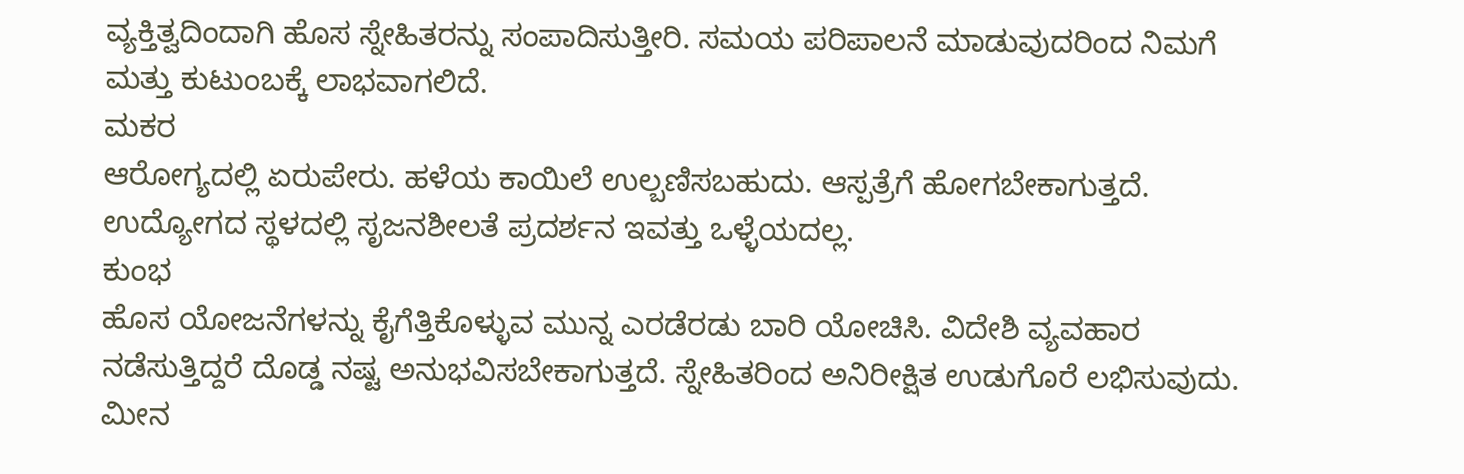ವ್ಯಕ್ತಿತ್ವದಿಂದಾಗಿ ಹೊಸ ಸ್ನೇಹಿತರನ್ನು ಸಂಪಾದಿಸುತ್ತೀರಿ. ಸಮಯ ಪರಿಪಾಲನೆ ಮಾಡುವುದರಿಂದ ನಿಮಗೆ ಮತ್ತು ಕುಟುಂಬಕ್ಕೆ ಲಾಭವಾಗಲಿದೆ.
ಮಕರ
ಆರೋಗ್ಯದಲ್ಲಿ ಏರುಪೇರು. ಹಳೆಯ ಕಾಯಿಲೆ ಉಲ್ಬಣಿಸಬಹುದು. ಆಸ್ಪತ್ರೆಗೆ ಹೋಗಬೇಕಾಗುತ್ತದೆ. ಉದ್ಯೋಗದ ಸ್ಥಳದಲ್ಲಿ ಸೃಜನಶೀಲತೆ ಪ್ರದರ್ಶನ ಇವತ್ತು ಒಳ್ಳೆಯದಲ್ಲ.
ಕುಂಭ
ಹೊಸ ಯೋಜನೆಗಳನ್ನು ಕೈಗೆತ್ತಿಕೊಳ್ಳುವ ಮುನ್ನ ಎರಡೆರಡು ಬಾರಿ ಯೋಚಿಸಿ. ವಿದೇಶಿ ವ್ಯವಹಾರ ನಡೆಸುತ್ತಿದ್ದರೆ ದೊಡ್ಡ ನಷ್ಟ ಅನುಭವಿಸಬೇಕಾಗುತ್ತದೆ. ಸ್ನೇಹಿತರಿಂದ ಅನಿರೀಕ್ಷಿತ ಉಡುಗೊರೆ ಲಭಿಸುವುದು.
ಮೀನ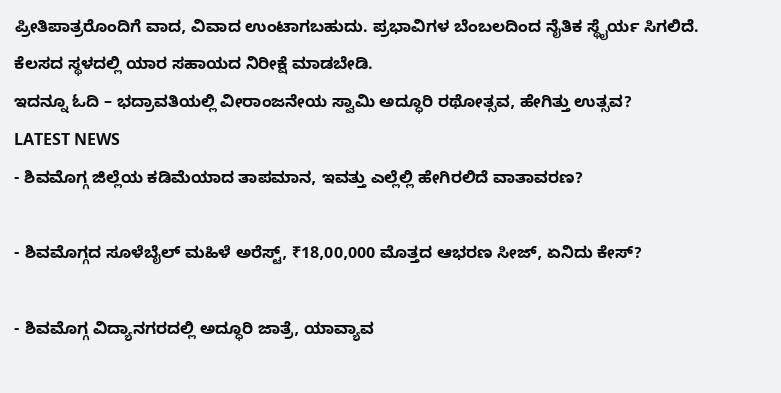ಪ್ರೀತಿಪಾತ್ರರೊಂದಿಗೆ ವಾದ, ವಿವಾದ ಉಂಟಾಗಬಹುದು. ಪ್ರಭಾವಿಗಳ ಬೆಂಬಲದಿಂದ ನೈತಿಕ ಸ್ಥೈರ್ಯ ಸಿಗಲಿದೆ. ಕೆಲಸದ ಸ್ಥಳದಲ್ಲಿ ಯಾರ ಸಹಾಯದ ನಿರೀಕ್ಷೆ ಮಾಡಬೇಡಿ.
ಇದನ್ನೂ ಓದಿ – ಭದ್ರಾವತಿಯಲ್ಲಿ ವೀರಾಂಜನೇಯ ಸ್ವಾಮಿ ಅದ್ಧೂರಿ ರಥೋತ್ಸವ, ಹೇಗಿತ್ತು ಉತ್ಸವ?
LATEST NEWS
- ಶಿವಮೊಗ್ಗ ಜಿಲ್ಲೆಯ ಕಡಿಮೆಯಾದ ತಾಪಮಾನ, ಇವತ್ತು ಎಲ್ಲೆಲ್ಲಿ ಹೇಗಿರಲಿದೆ ವಾತಾವರಣ?

- ಶಿವಮೊಗ್ಗದ ಸೂಳೆಬೈಲ್ ಮಹಿಳೆ ಅರೆಸ್ಟ್, ₹18,00,000 ಮೊತ್ತದ ಆಭರಣ ಸೀಜ್, ಏನಿದು ಕೇಸ್?

- ಶಿವಮೊಗ್ಗ ವಿದ್ಯಾನಗರದಲ್ಲಿ ಅದ್ಧೂರಿ ಜಾತ್ರೆ, ಯಾವ್ಯಾವ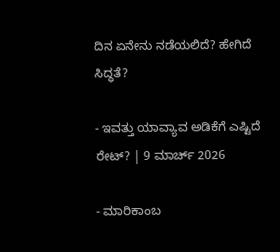ದಿನ ಏನೇನು ನಡೆಯಲಿದೆ? ಹೇಗಿದೆ ಸಿದ್ಧತೆ?

- ಇವತ್ತು ಯಾವ್ಯಾವ ಅಡಿಕೆಗೆ ಎಷ್ಟಿದೆ ರೇಟ್? | 9 ಮಾರ್ಚ್ 2026

- ಮಾರಿಕಾಂಬ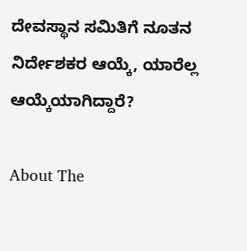ದೇವಸ್ಥಾನ ಸಮಿತಿಗೆ ನೂತನ ನಿರ್ದೇಶಕರ ಆಯ್ಕೆ, ಯಾರೆಲ್ಲ ಆಯ್ಕೆಯಾಗಿದ್ದಾರೆ?

About The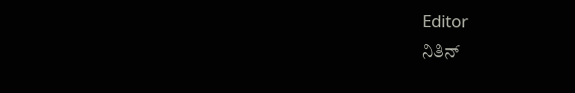Editor
ನಿತಿನ್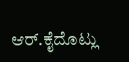ಆರ್.ಕೈದೊಟ್ಲು